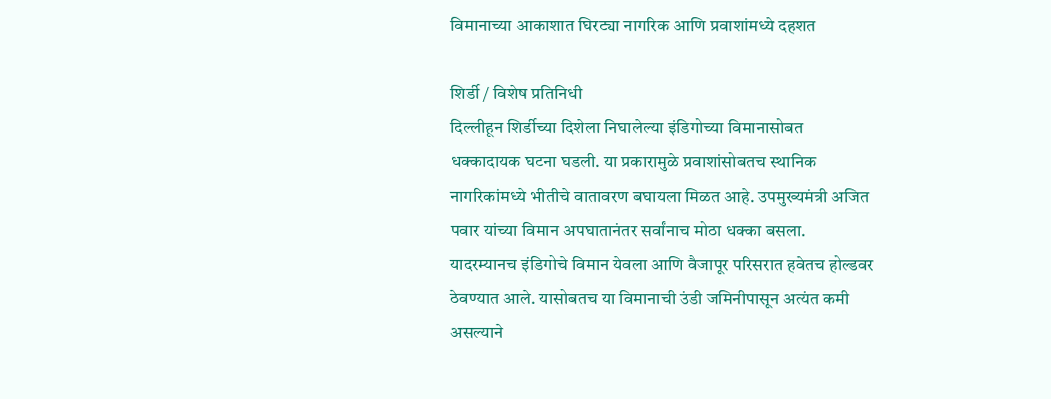विमानाच्या आकाशात घिरट्या नागरिक आणि प्रवाशांमध्ये दहशत

शिर्डी / विशेष प्रतिनिधी
दिल्लीहून शिर्डीच्या दिशेला निघालेल्या इंडिगोच्या विमानासोबत धक्कादायक घटना घडली. या प्रकारामुळे प्रवाशांसोबतच स्थानिक नागरिकांमध्ये भीतीचे वातावरण बघायला मिळत आहे. उपमुख्यमंत्री अजित पवार यांच्या विमान अपघातानंतर सर्वांनाच मोठा धक्का बसला. यादरम्यानच इंडिगोचे विमान येवला आणि वैजापूर परिसरात हवेतच होल्डवर ठेवण्यात आले. यासोबतच या विमानाची उंडी जमिनीपासून अत्यंत कमी असल्याने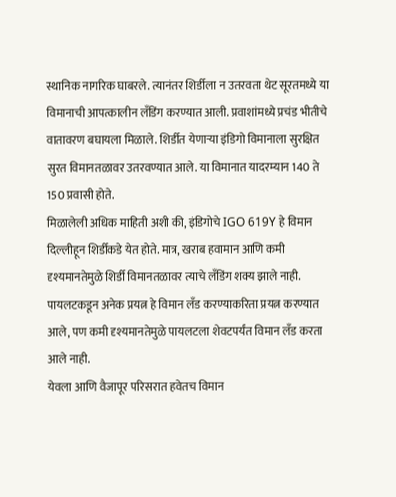स्थानिक नागरिक घाबरले. त्यानंतर शिर्डीला न उतरवता थेट सूरतमध्ये या विमानाची आपत्कालीन लँडिंग करण्यात आली. प्रवाशांमध्ये प्रचंड भीतीचे वातावरण बघायला मिळाले. शिर्डीत येणाऱ्या इंडिगो विमानाला सुरक्षित सुरत विमानतळावर उतरवण्यात आले. या विमानात यादरम्यान 140 ते 150 प्रवासी होते.
मिळालेली अधिक माहिती अशी की, इंडिगोचे IGO 619Y हे विमान दिल्लीहून शिर्डीकडे येत होते. मात्र, खराब हवामान आणि कमी दृश्यमानतेमुळे शिर्डी विमानतळावर त्याचे लँडिंग शक्य झाले नाही. पायलटकडून अनेक प्रयत्न हे विमान लँड करण्याकरिता प्रयत्न करण्यात आले, पण कमी दृश्यमानतेमुळे पायलटला शेवटपर्यंत विमान लँड करता आले नाही.
येवला आणि वैजापूर परिसरात हवेतच विमान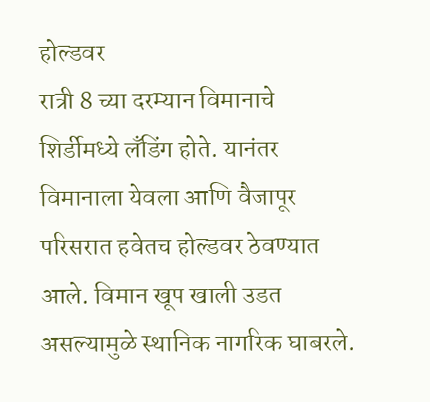होल्डवर
रात्री 8 च्या दरम्यान विमानाचे शिर्डीमध्ये लँडिंग होते. यानंतर विमानाला येवला आणि वैजापूर परिसरात हवेतच होल्डवर ठेवण्यात आले. विमान खूप खाली उडत असल्यामुळे स्थानिक नागरिक घाबरले.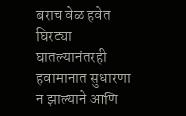बराच वेळ हवेत घिरट्या घातल्यानंतरही हवामानात सुधारणा न झाल्याने आणि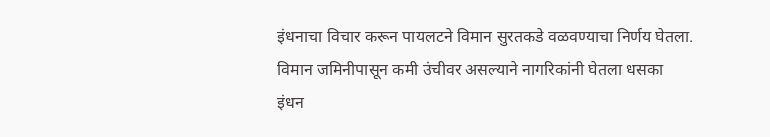इंधनाचा विचार करून पायलटने विमान सुरतकडे वळवण्याचा निर्णय घेतला.
विमान जमिनीपासून कमी उंचीवर असल्याने नागरिकांनी घेतला धसका
इंधन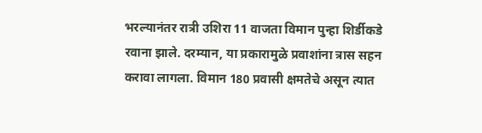भरल्यानंतर रात्री उशिरा 11 वाजता विमान पुन्हा शिर्डीकडे रवाना झाले. दरम्यान, या प्रकारामुळे प्रवाशांना त्रास सहन करावा लागला. विमान 180 प्रवासी क्षमतेचे असून त्यात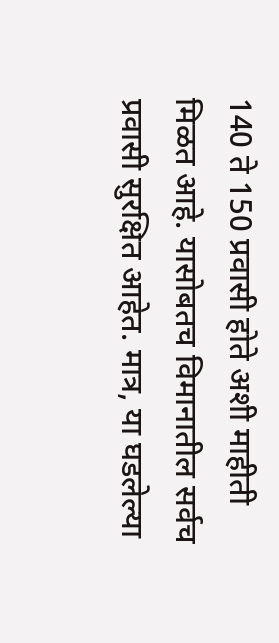140 ते 150 प्रवासी होते अशी माहीती मिळत आहे. यासोबतच विमानातील सर्वच प्रवासी सुरक्षित आहेत. मात्र, या घडलेल्या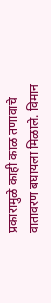प्रकारामुळे काही काळ तणावाचे वातावरण बघायला मिळाले. विमान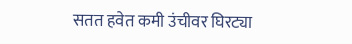सतत हवेत कमी उंचीवर घिरट्या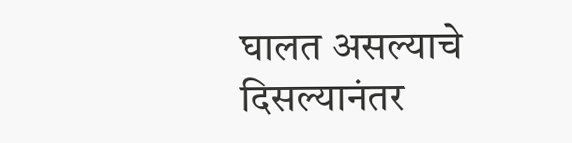घालत असल्याचे दिसल्यानंतर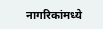नागरिकांमध्ये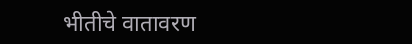भीतीचे वातावरण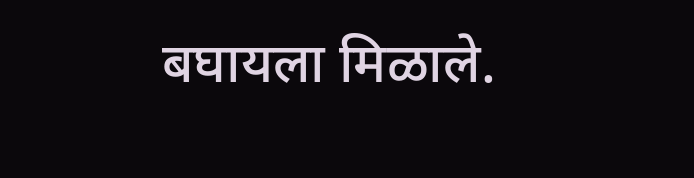बघायला मिळाले.